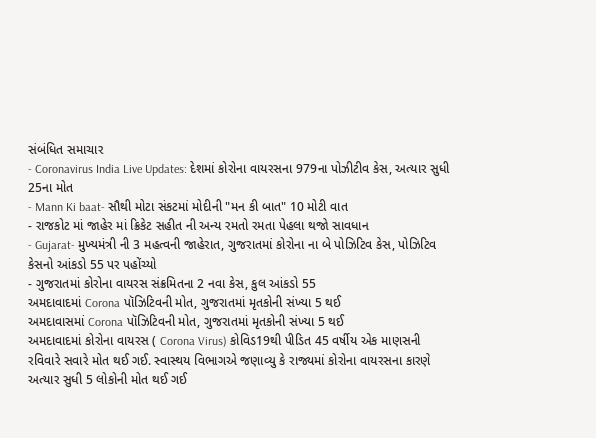સંબંધિત સમાચાર
- Coronavirus India Live Updates: દેશમાં કોરોના વાયરસના 979ના પોઝીટીવ કેસ, અત્યાર સુધી 25ના મોત
- Mann Ki baat- સૌથી મોટા સંકટમાં મોદીની "મન કી બાત" 10 મોટી વાત
- રાજકોટ માં જાહેર માં ક્રિકેટ સહીત ની અન્ય રમતો રમતા પેહલા થજો સાવધાન
- Gujarat- મુખ્યમંત્રી ની 3 મહત્વની જાહેરાત, ગુજરાતમાં કોરોના ના બે પોઝિટિવ કેસ, પોઝિટિવ કેસનો આંકડો 55 પર પહોંચ્યો
- ગુજરાતમાં કોરોના વાયરસ સંક્રમિતના 2 નવા કેસ, કુલ આંકડો 55
અમદાવાદમાં Corona પૉઝિટિવની મોત, ગુજરાતમાં મૃતકોની સંખ્યા 5 થઈ
અમદાવાસમાં Corona પૉઝિટિવની મોત, ગુજરાતમાં મૃતકોની સંખ્યા 5 થઈ
અમદાવાદમાં કોરોના વાયરસ ( Corona Virus) કોવિડ19થી પીડિત 45 વર્ષીય એક માણસની રવિવારે સવારે મોત થઈ ગઈ. સ્વાસ્થય વિભાગએ જણાવ્યુ કે રાજ્યમાં કોરોના વાયરસના કારણે અત્યાર સુધી 5 લોકોની મોત થઈ ગઈ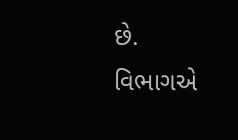છે.
વિભાગએ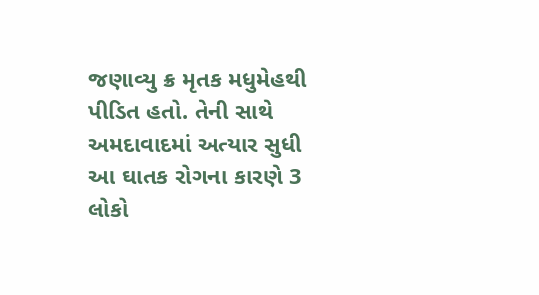જણાવ્યુ ક્ર મૃતક મધુમેહથી પીડિત હતો. તેની સાથે અમદાવાદમાં અત્યાર સુધી આ ઘાતક રોગના કારણે 3 લોકો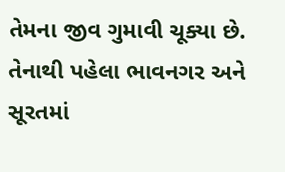તેમના જીવ ગુમાવી ચૂક્યા છે.
તેનાથી પહેલા ભાવનગર અને સૂરતમાં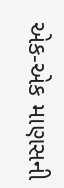એક-એક માણસની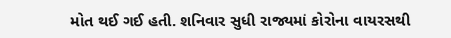મોત થઈ ગઈ હતી. શનિવાર સુધી રાજ્યમાં કોરોના વાયરસથી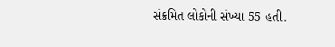સંક્રમિત લોકોની સંખ્યા 55 હતી.